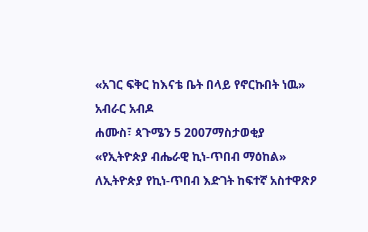«አገር ፍቅር ከእናቴ ቤት በላይ የኖርኩበት ነዉ» አብራር አብዶ
ሐሙስ፣ ጳጉሜን 5 2007ማስታወቂያ
«የኢትዮጵያ ብሔራዊ ኪነ-ጥበብ ማዕከል» ለኢትዮጵያ የኪነ-ጥበብ እድገት ከፍተኛ አስተዋጽዖ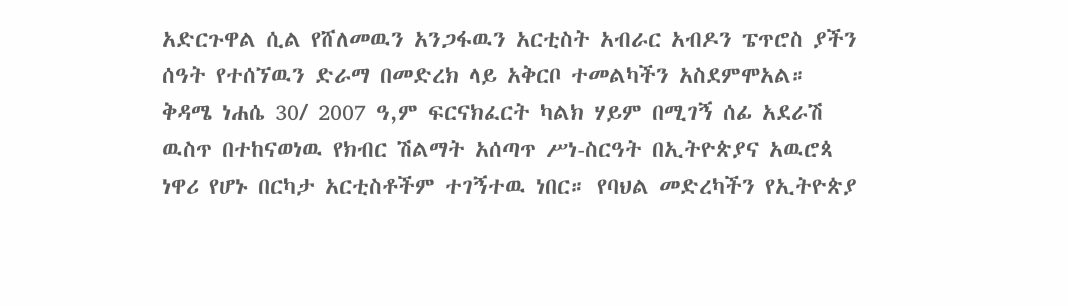አድርጉዋል ሲል የሸለመዉን አንጋፋዉን አርቲስት አብራር አብዶን ፔጥሮስ ያችን ሰዓት የተሰኘዉን ድራማ በመድረክ ላይ አቅርቦ ተመልካችን አስደምሞአል። ቅዳሜ ነሐሴ 30/ 2007 ዓ,ም ፍርናክፈርት ካልክ ሃይም በሚገኝ ሰፊ አደራሽ ዉስጥ በተከናወነዉ የክብር ሽልማት አሰጣጥ ሥነ-ስርዓት በኢትዮጵያና አዉሮጳ ነዋሪ የሆኑ በርካታ አርቲስቶችም ተገኝተዉ ነበር። የባህል መድረካችን የኢትዮጵያ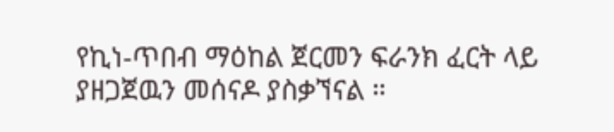የኪነ-ጥበብ ማዕከል ጀርመን ፍራንክ ፈርት ላይ ያዘጋጀዉን መሰናዶ ያስቃኘናል ።